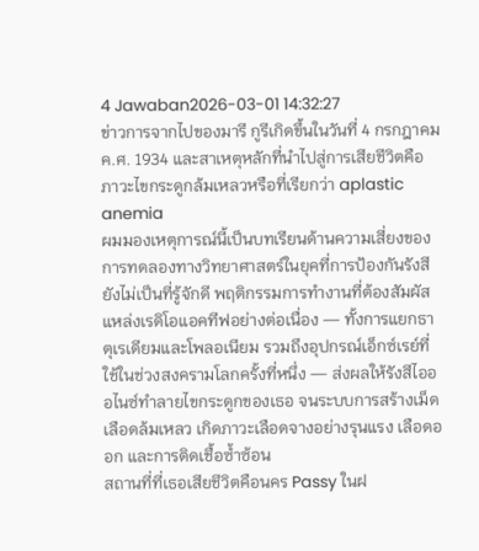4 Jawaban2026-03-01 14:32:27
ข่าวการจากไปของมารี กูรีเกิดขึ้นในวันที่ 4 กรกฎาคม ค.ศ. 1934 และสาเหตุหลักที่นำไปสู่การเสียชีวิตคือภาวะไขกระดูกล้มเหลวหรือที่เรียกว่า aplastic anemia
ผมมองเหตุการณ์นี้เป็นบทเรียนด้านความเสี่ยงของการทดลองทางวิทยาศาสตร์ในยุคที่การป้องกันรังสียังไม่เป็นที่รู้จักดี พฤติกรรมการทำงานที่ต้องสัมผัสแหล่งเรดิโอแอคทีฟอย่างต่อเนื่อง — ทั้งการแยกธาตุเรเดียมและโพลอเนียม รวมถึงอุปกรณ์เอ็กซ์เรย์ที่ใช้ในช่วงสงครามโลกครั้งที่หนึ่ง — ส่งผลให้รังสีไอออไนซ์ทำลายไขกระดูกของเธอ จนระบบการสร้างเม็ดเลือดล้มเหลว เกิดภาวะเลือดจางอย่างรุนแรง เลือดออก และการติดเชื้อซ้ำซ้อน
สถานที่ที่เธอเสียชีวิตคือนคร Passy ในฝ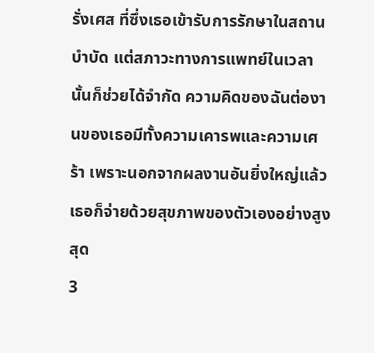รั่งเศส ที่ซึ่งเธอเข้ารับการรักษาในสถานบำบัด แต่สภาวะทางการแพทย์ในเวลานั้นก็ช่วยได้จำกัด ความคิดของฉันต่องานของเธอมีทั้งความเคารพและความเศร้า เพราะนอกจากผลงานอันยิ่งใหญ่แล้ว เธอก็จ่ายด้วยสุขภาพของตัวเองอย่างสูงสุด
3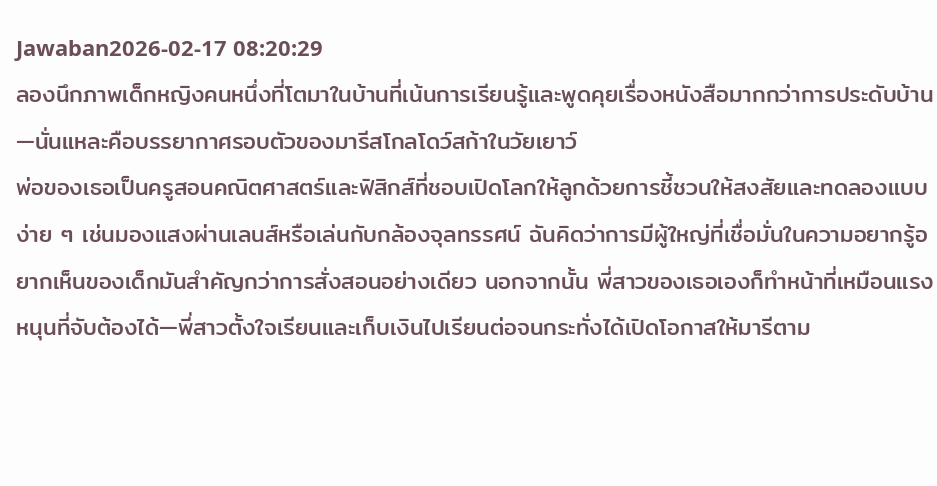Jawaban2026-02-17 08:20:29
ลองนึกภาพเด็กหญิงคนหนึ่งที่โตมาในบ้านที่เน้นการเรียนรู้และพูดคุยเรื่องหนังสือมากกว่าการประดับบ้าน—นั่นแหละคือบรรยากาศรอบตัวของมารีสโกลโดว์สก้าในวัยเยาว์
พ่อของเธอเป็นครูสอนคณิตศาสตร์และฟิสิกส์ที่ชอบเปิดโลกให้ลูกด้วยการชี้ชวนให้สงสัยและทดลองแบบง่าย ๆ เช่นมองแสงผ่านเลนส์หรือเล่นกับกล้องจุลทรรศน์ ฉันคิดว่าการมีผู้ใหญ่ที่เชื่อมั่นในความอยากรู้อยากเห็นของเด็กมันสำคัญกว่าการสั่งสอนอย่างเดียว นอกจากนั้น พี่สาวของเธอเองก็ทำหน้าที่เหมือนแรงหนุนที่จับต้องได้—พี่สาวตั้งใจเรียนและเก็บเงินไปเรียนต่อจนกระทั่งได้เปิดโอกาสให้มารีตาม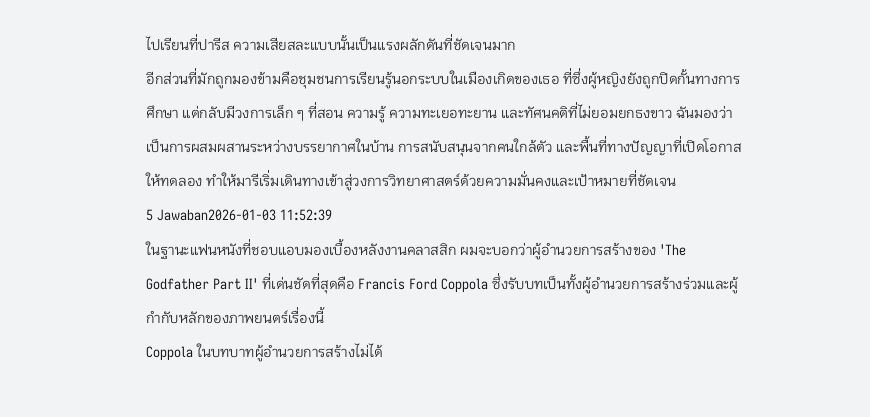ไปเรียนที่ปารีส ความเสียสละแบบนั้นเป็นแรงผลักดันที่ชัดเจนมาก
อีกส่วนที่มักถูกมองข้ามคือชุมชนการเรียนรู้นอกระบบในเมืองเกิดของเธอ ที่ซึ่งผู้หญิงยังถูกปิดกั้นทางการศึกษา แต่กลับมีวงการเล็ก ๆ ที่สอน ความรู้ ความทะเยอทะยาน และทัศนคติที่ไม่ยอมยกธงขาว ฉันมองว่าเป็นการผสมผสานระหว่างบรรยากาศในบ้าน การสนับสนุนจากคนใกล้ตัว และพื้นที่ทางปัญญาที่เปิดโอกาสให้ทดลอง ทำให้มารีเริ่มเดินทางเข้าสู่วงการวิทยาศาสตร์ด้วยความมั่นคงและเป้าหมายที่ชัดเจน
5 Jawaban2026-01-03 11:52:39
ในฐานะแฟนหนังที่ชอบแอบมองเบื้องหลังงานคลาสสิก ผมจะบอกว่าผู้อำนวยการสร้างของ 'The Godfather Part II' ที่เด่นชัดที่สุดคือ Francis Ford Coppola ซึ่งรับบทเป็นทั้งผู้อำนวยการสร้างร่วมและผู้กำกับหลักของภาพยนตร์เรื่องนี้
Coppola ในบทบาทผู้อำนวยการสร้างไม่ได้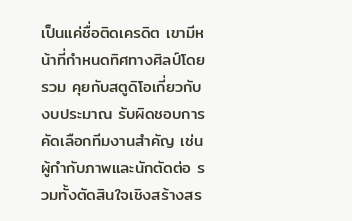เป็นแค่ชื่อติดเครดิต เขามีหน้าที่กำหนดทิศทางศิลป์โดยรวม คุยกับสตูดิโอเกี่ยวกับงบประมาณ รับผิดชอบการคัดเลือกทีมงานสำคัญ เช่นผู้กำกับภาพและนักตัดต่อ รวมทั้งตัดสินใจเชิงสร้างสร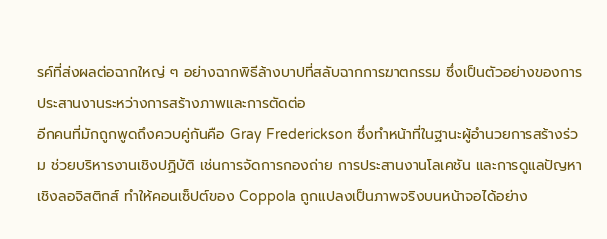รค์ที่ส่งผลต่อฉากใหญ่ ๆ อย่างฉากพิธีล้างบาปที่สลับฉากการฆาตกรรม ซึ่งเป็นตัวอย่างของการประสานงานระหว่างการสร้างภาพและการตัดต่อ
อีกคนที่มักถูกพูดถึงควบคู่กันคือ Gray Frederickson ซึ่งทำหน้าที่ในฐานะผู้อำนวยการสร้างร่วม ช่วยบริหารงานเชิงปฏิบัติ เช่นการจัดการกองถ่าย การประสานงานโลเคชัน และการดูแลปัญหาเชิงลอจิสติกส์ ทำให้คอนเซ็ปต์ของ Coppola ถูกแปลงเป็นภาพจริงบนหน้าจอได้อย่าง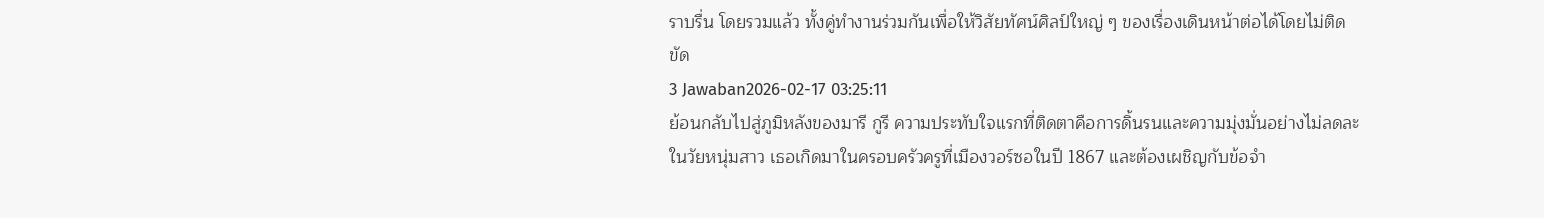ราบรื่น โดยรวมแล้ว ทั้งคู่ทำงานร่วมกันเพื่อให้วิสัยทัศน์ศิลป์ใหญ่ ๆ ของเรื่องเดินหน้าต่อได้โดยไม่ติดขัด
3 Jawaban2026-02-17 03:25:11
ย้อนกลับไปสู่ภูมิหลังของมารี กูรี ความประทับใจแรกที่ติดตาคือการดิ้นรนและความมุ่งมั่นอย่างไม่ลดละในวัยหนุ่มสาว เธอเกิดมาในครอบครัวครูที่เมืองวอร์ซอในปี 1867 และต้องเผชิญกับข้อจำ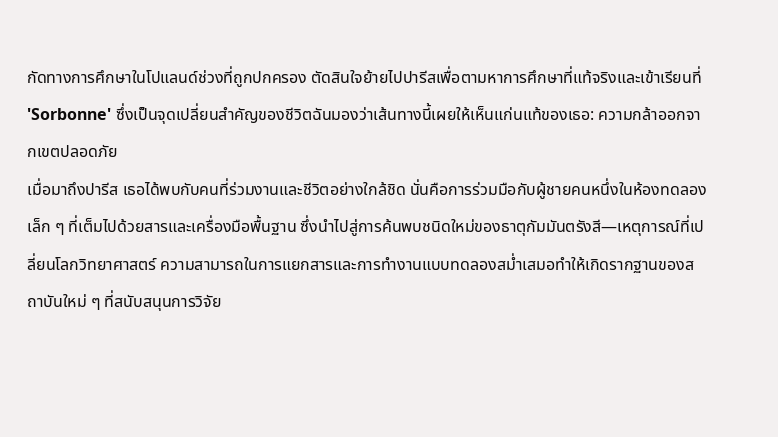กัดทางการศึกษาในโปแลนด์ช่วงที่ถูกปกครอง ตัดสินใจย้ายไปปารีสเพื่อตามหาการศึกษาที่แท้จริงและเข้าเรียนที่ 'Sorbonne' ซึ่งเป็นจุดเปลี่ยนสำคัญของชีวิตฉันมองว่าเส้นทางนี้เผยให้เห็นแก่นแท้ของเธอ: ความกล้าออกจากเขตปลอดภัย
เมื่อมาถึงปารีส เธอได้พบกับคนที่ร่วมงานและชีวิตอย่างใกล้ชิด นั่นคือการร่วมมือกับผู้ชายคนหนึ่งในห้องทดลองเล็ก ๆ ที่เต็มไปด้วยสารและเครื่องมือพื้นฐาน ซึ่งนำไปสู่การค้นพบชนิดใหม่ของธาตุกัมมันตรังสี—เหตุการณ์ที่เปลี่ยนโลกวิทยาศาสตร์ ความสามารถในการแยกสารและการทำงานแบบทดลองสม่ำเสมอทำให้เกิดรากฐานของสถาบันใหม่ ๆ ที่สนับสนุนการวิจัย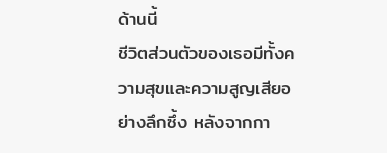ด้านนี้
ชีวิตส่วนตัวของเธอมีทั้งความสุขและความสูญเสียอย่างลึกซึ้ง หลังจากกา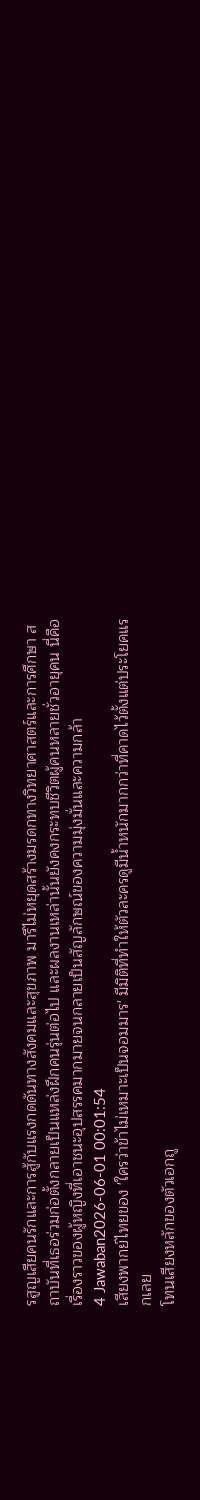รสูญเสียคนรักและการสู้กับแรงกดดันทางสังคมและสุขภาพ มารีไม่หยุดสร้างมรดกทางวิทยาศาสตร์และการศึกษา สถาบันที่เธอร่วมก่อตั้งกลายเป็นแหล่งฝึกคนรุ่นต่อไป และผลงานเหล่านั้นยังคงกระทบชีวิตผู้คนหลายชั่วอายุคน นี่คือเรื่องราวของผู้หญิงที่เอาชนะอุปสรรคมากมายจนกลายเป็นสัญลักษณ์ของความมุ่งมั่นและความกล้า
4 Jawaban2026-06-01 00:01:54
เสียงพากย์ไทยของ 'ใครว่าข้าไม่เหมาะเป็นจอมมาร' มีมิติที่ทำให้ตัวละครดูมีน้ำหนักมากกว่าที่คาดไว้ตั้งแต่ประโยคแรกเลย
โทนเสียงหลักของตัวเอกถู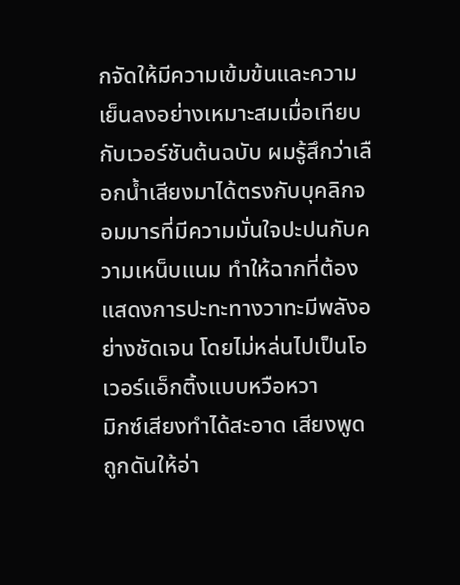กจัดให้มีความเข้มข้นและความเย็นลงอย่างเหมาะสมเมื่อเทียบกับเวอร์ชันต้นฉบับ ผมรู้สึกว่าเลือกน้ำเสียงมาได้ตรงกับบุคลิกจอมมารที่มีความมั่นใจปะปนกับความเหน็บแนม ทำให้ฉากที่ต้องแสดงการปะทะทางวาทะมีพลังอย่างชัดเจน โดยไม่หล่นไปเป็นโอเวอร์แอ็กติ้งแบบหวือหวา
มิกซ์เสียงทำได้สะอาด เสียงพูดถูกดันให้อ่า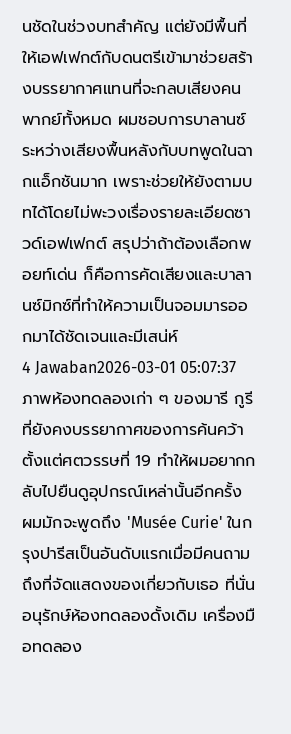นชัดในช่วงบทสำคัญ แต่ยังมีพื้นที่ให้เอฟเฟกต์กับดนตรีเข้ามาช่วยสร้างบรรยากาศแทนที่จะกลบเสียงคนพากย์ทั้งหมด ผมชอบการบาลานซ์ระหว่างเสียงพื้นหลังกับบทพูดในฉากแอ็กชันมาก เพราะช่วยให้ยังตามบทได้โดยไม่พะวงเรื่องรายละเอียดซาวด์เอฟเฟกต์ สรุปว่าถ้าต้องเลือกพอยท์เด่น ก็คือการคัดเสียงและบาลานซ์มิกซ์ที่ทำให้ความเป็นจอมมารออกมาได้ชัดเจนและมีเสน่ห์
4 Jawaban2026-03-01 05:07:37
ภาพห้องทดลองเก่า ๆ ของมารี กูรีที่ยังคงบรรยากาศของการค้นคว้าตั้งแต่ศตวรรษที่ 19 ทำให้ผมอยากกลับไปยืนดูอุปกรณ์เหล่านั้นอีกครั้ง
ผมมักจะพูดถึง 'Musée Curie' ในกรุงปารีสเป็นอันดับแรกเมื่อมีคนถามถึงที่จัดแสดงของเกี่ยวกับเธอ ที่นั่นอนุรักษ์ห้องทดลองดั้งเดิม เครื่องมือทดลอง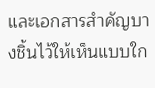และเอกสารสำคัญบางชิ้นไว้ให้เห็นแบบใก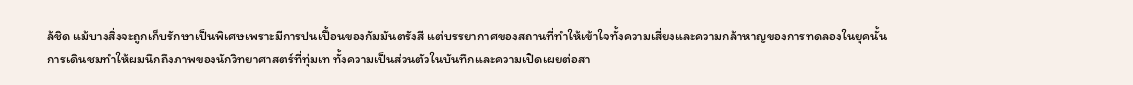ล้ชิด แม้บางสิ่งจะถูกเก็บรักษาเป็นพิเศษเพราะมีการปนเปื้อนของกัมมันตรังสี แต่บรรยากาศของสถานที่ทำให้เข้าใจทั้งความเสี่ยงและความกล้าหาญของการทดลองในยุคนั้น
การเดินชมทำให้ผมนึกถึงภาพของนักวิทยาศาสตร์ที่ทุ่มเท ทั้งความเป็นส่วนตัวในบันทึกและความเปิดเผยต่อสา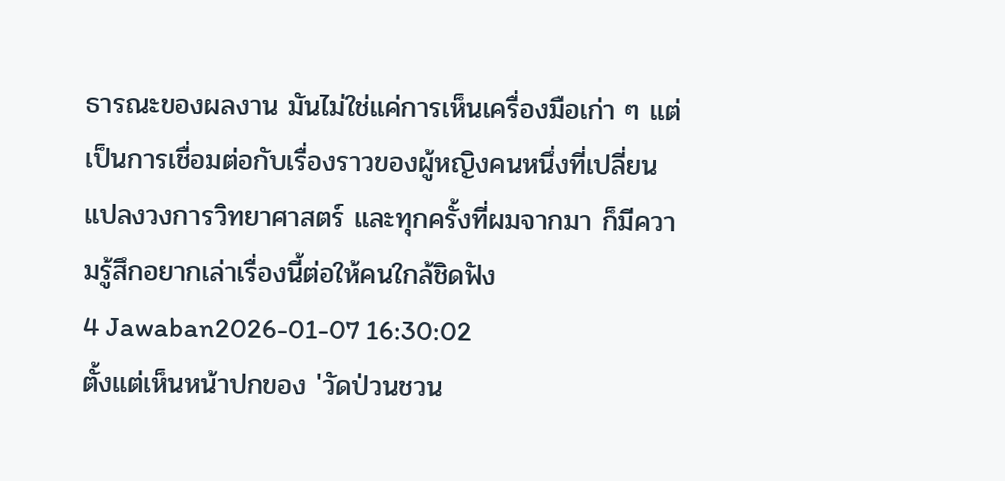ธารณะของผลงาน มันไม่ใช่แค่การเห็นเครื่องมือเก่า ๆ แต่เป็นการเชื่อมต่อกับเรื่องราวของผู้หญิงคนหนึ่งที่เปลี่ยนแปลงวงการวิทยาศาสตร์ และทุกครั้งที่ผมจากมา ก็มีความรู้สึกอยากเล่าเรื่องนี้ต่อให้คนใกล้ชิดฟัง
4 Jawaban2026-01-07 16:30:02
ตั้งแต่เห็นหน้าปกของ 'วัดป่วนชวน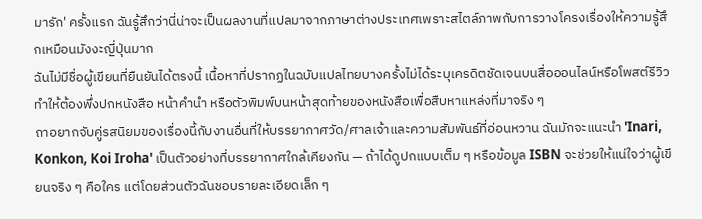มารัก' ครั้งแรก ฉันรู้สึกว่านี่น่าจะเป็นผลงานที่แปลมาจากภาษาต่างประเทศเพราะสไตล์ภาพกับการวางโครงเรื่องให้ความรู้สึกเหมือนมังงะญี่ปุ่นมาก
ฉันไม่มีชื่อผู้เขียนที่ยืนยันได้ตรงนี้ เนื้อหาที่ปรากฏในฉบับแปลไทยบางครั้งไม่ได้ระบุเครดิตชัดเจนบนสื่อออนไลน์หรือโพสต์รีวิว ทำให้ต้องพึ่งปกหนังสือ หน้าคำนำ หรือตัวพิมพ์บนหน้าสุดท้ายของหนังสือเพื่อสืบหาแหล่งที่มาจริง ๆ
ถาอยากจับคู่รสนิยมของเรื่องนี้กับงานอื่นที่ให้บรรยากาศวัด/ศาลเจ้าและความสัมพันธ์ที่อ่อนหวาน ฉันมักจะแนะนำ 'Inari, Konkon, Koi Iroha' เป็นตัวอย่างที่บรรยากาศใกล้เคียงกัน — ถ้าได้ดูปกแบบเต็ม ๆ หรือข้อมูล ISBN จะช่วยให้แน่ใจว่าผู้เขียนจริง ๆ คือใคร แต่โดยส่วนตัวฉันชอบรายละเอียดเล็ก ๆ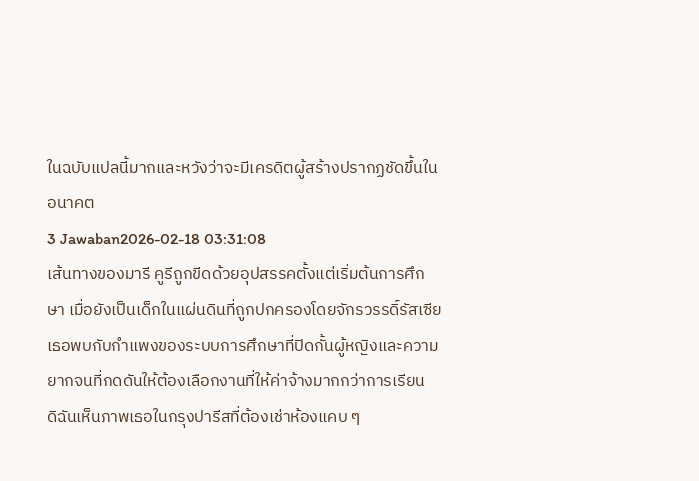ในฉบับแปลนี้มากและหวังว่าจะมีเครดิตผู้สร้างปรากฏชัดขึ้นในอนาคต
3 Jawaban2026-02-18 03:31:08
เส้นทางของมารี คูรีถูกขีดด้วยอุปสรรคตั้งแต่เริ่มต้นการศึกษา เมื่อยังเป็นเด็กในแผ่นดินที่ถูกปกครองโดยจักรวรรดิ์รัสเซีย เธอพบกับกำแพงของระบบการศึกษาที่ปิดกั้นผู้หญิงและความยากจนที่กดดันให้ต้องเลือกงานที่ให้ค่าจ้างมากกว่าการเรียน
ดิฉันเห็นภาพเธอในกรุงปารีสที่ต้องเช่าห้องแคบ ๆ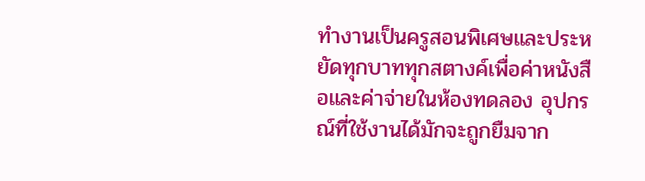ทำงานเป็นครูสอนพิเศษและประหยัดทุกบาททุกสตางค์เพื่อค่าหนังสือและค่าจ่ายในห้องทดลอง อุปกรณ์ที่ใช้งานได้มักจะถูกยืมจาก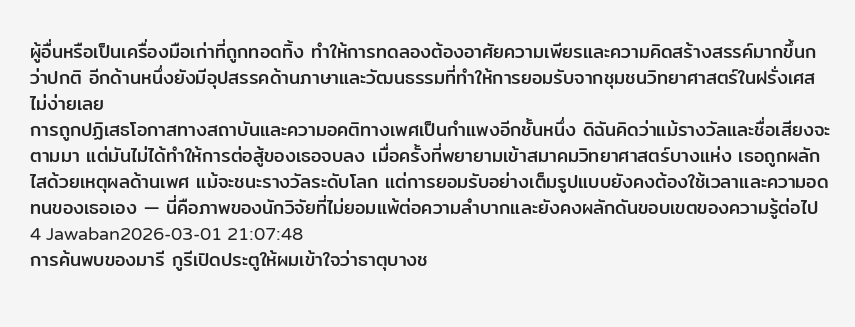ผู้อื่นหรือเป็นเครื่องมือเก่าที่ถูกทอดทิ้ง ทำให้การทดลองต้องอาศัยความเพียรและความคิดสร้างสรรค์มากขึ้นกว่าปกติ อีกด้านหนึ่งยังมีอุปสรรคด้านภาษาและวัฒนธรรมที่ทำให้การยอมรับจากชุมชนวิทยาศาสตร์ในฝรั่งเศสไม่ง่ายเลย
การถูกปฏิเสธโอกาสทางสถาบันและความอคติทางเพศเป็นกำแพงอีกชั้นหนึ่ง ดิฉันคิดว่าแม้รางวัลและชื่อเสียงจะตามมา แต่มันไม่ได้ทำให้การต่อสู้ของเธอจบลง เมื่อครั้งที่พยายามเข้าสมาคมวิทยาศาสตร์บางแห่ง เธอถูกผลักไสด้วยเหตุผลด้านเพศ แม้จะชนะรางวัลระดับโลก แต่การยอมรับอย่างเต็มรูปแบบยังคงต้องใช้เวลาและความอดทนของเธอเอง — นี่คือภาพของนักวิจัยที่ไม่ยอมแพ้ต่อความลำบากและยังคงผลักดันขอบเขตของความรู้ต่อไป
4 Jawaban2026-03-01 21:07:48
การค้นพบของมารี กูรีเปิดประตูให้ผมเข้าใจว่าธาตุบางช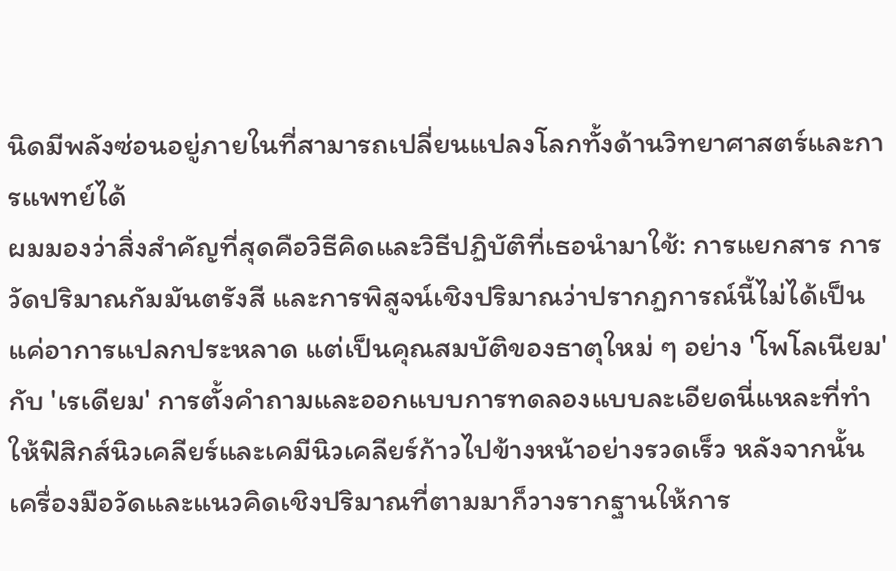นิดมีพลังซ่อนอยู่ภายในที่สามารถเปลี่ยนแปลงโลกทั้งด้านวิทยาศาสตร์และการแพทย์ได้
ผมมองว่าสิ่งสำคัญที่สุดคือวิธีคิดและวิธีปฏิบัติที่เธอนำมาใช้: การแยกสาร การวัดปริมาณกัมมันตรังสี และการพิสูจน์เชิงปริมาณว่าปรากฏการณ์นี้ไม่ได้เป็นแค่อาการแปลกประหลาด แต่เป็นคุณสมบัติของธาตุใหม่ ๆ อย่าง 'โพโลเนียม' กับ 'เรเดียม' การตั้งคำถามและออกแบบการทดลองแบบละเอียดนี่แหละที่ทำให้ฟิสิกส์นิวเคลียร์และเคมีนิวเคลียร์ก้าวไปข้างหน้าอย่างรวดเร็ว หลังจากนั้น เครื่องมือวัดและแนวคิดเชิงปริมาณที่ตามมาก็วางรากฐานให้การ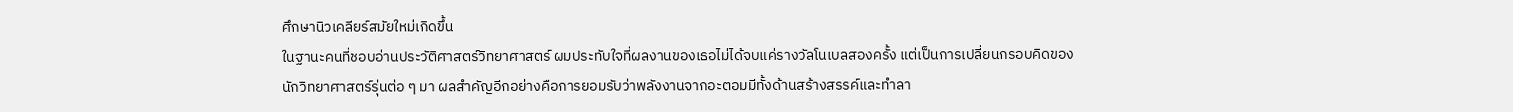ศึกษานิวเคลียร์สมัยใหม่เกิดขึ้น
ในฐานะคนที่ชอบอ่านประวัติศาสตร์วิทยาศาสตร์ ผมประทับใจที่ผลงานของเธอไม่ได้จบแค่รางวัลโนเบลสองครั้ง แต่เป็นการเปลี่ยนกรอบคิดของนักวิทยาศาสตร์รุ่นต่อ ๆ มา ผลสำคัญอีกอย่างคือการยอมรับว่าพลังงานจากอะตอมมีทั้งด้านสร้างสรรค์และทำลา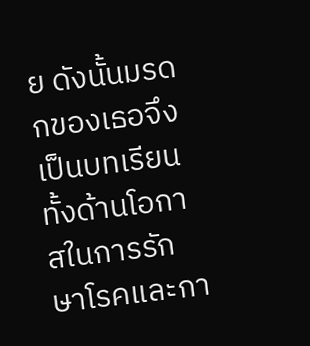ย ดังนั้นมรดกของเธอจึงเป็นบทเรียนทั้งด้านโอกาสในการรักษาโรคและกา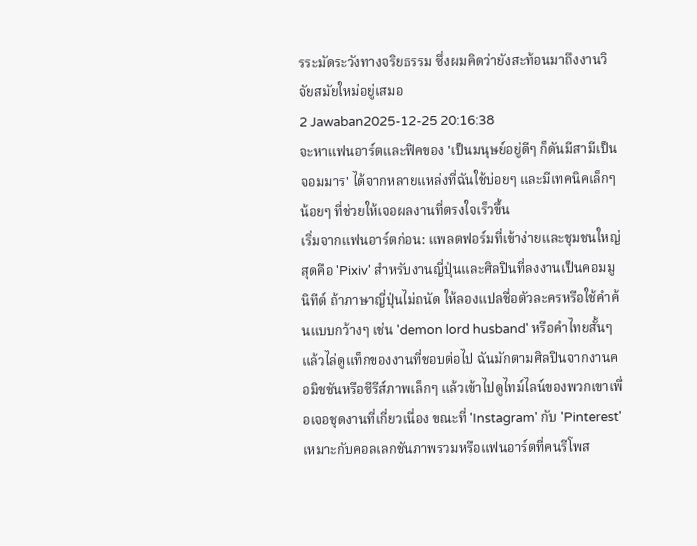รระมัดระวังทางจริยธรรม ซึ่งผมคิดว่ายังสะท้อนมาถึงงานวิจัยสมัยใหม่อยู่เสมอ
2 Jawaban2025-12-25 20:16:38
จะหาแฟนอาร์ตและฟิคของ 'เป็นมนุษย์อยู่ดีๆ ก็ดันมีสามีเป็นจอมมาร' ได้จากหลายแหล่งที่ฉันใช้บ่อยๆ และมีเทคนิคเล็กๆ น้อยๆ ที่ช่วยให้เจอผลงานที่ตรงใจเร็วขึ้น
เริ่มจากแฟนอาร์ตก่อน: แพลตฟอร์มที่เข้าง่ายและชุมชนใหญ่สุดคือ 'Pixiv' สำหรับงานญี่ปุ่นและศิลปินที่ลงงานเป็นคอมมูนิทีต์ ถ้าภาษาญี่ปุ่นไม่ถนัด ให้ลองแปลชื่อตัวละครหรือใช้คำค้นแบบกว้างๆ เช่น 'demon lord husband' หรือคำไทยสั้นๆ แล้วไล่ดูแท็กของงานที่ชอบต่อไป ฉันมักตามศิลปินจากงานคอมิชชันหรือซีรีส์ภาพเล็กๆ แล้วเข้าไปดูไทม์ไลน์ของพวกเขาเพื่อเจอชุดงานที่เกี่ยวเนื่อง ขณะที่ 'Instagram' กับ 'Pinterest' เหมาะกับคอลเลกชันภาพรวมหรือแฟนอาร์ตที่คนรีโพส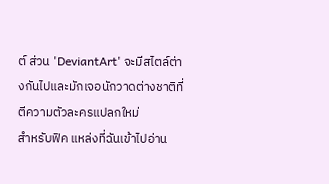ต์ ส่วน 'DeviantArt' จะมีสไตล์ต่างกันไปและมักเจอนักวาดต่างชาติที่ตีความตัวละครแปลกใหม่
สำหรับฟิค แหล่งที่ฉันเข้าไปอ่าน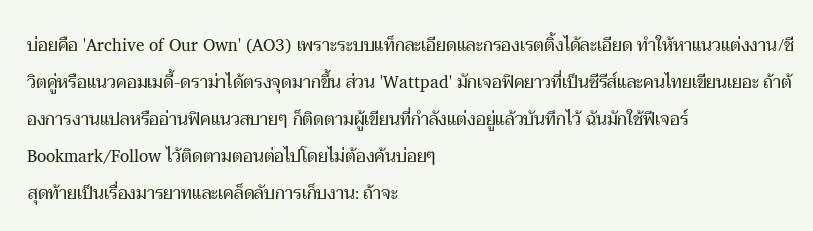บ่อยคือ 'Archive of Our Own' (AO3) เพราะระบบแท็กละเอียดและกรองเรตติ้งได้ละเอียด ทำให้หาแนวแต่งงาน/ชีวิตคู่หรือแนวคอมเมดี้-ดราม่าได้ตรงจุดมากขึ้น ส่วน 'Wattpad' มักเจอฟิคยาวที่เป็นซีรีส์และคนไทยเขียนเยอะ ถ้าต้องการงานแปลหรืออ่านฟิคแนวสบายๆ ก็ติดตามผู้เขียนที่กำลังแต่งอยู่แล้วบันทึกไว้ ฉันมักใช้ฟีเจอร์ Bookmark/Follow ไว้ติดตามตอนต่อไปโดยไม่ต้องค้นบ่อยๆ
สุดท้ายเป็นเรื่องมารยาทและเคล็ดลับการเก็บงาน: ถ้าจะ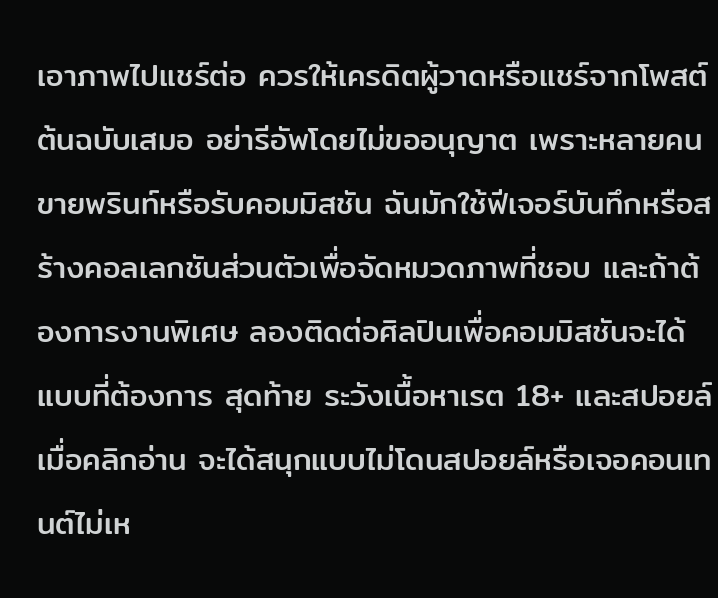เอาภาพไปแชร์ต่อ ควรให้เครดิตผู้วาดหรือแชร์จากโพสต์ต้นฉบับเสมอ อย่ารีอัพโดยไม่ขออนุญาต เพราะหลายคนขายพรินท์หรือรับคอมมิสชัน ฉันมักใช้ฟีเจอร์บันทึกหรือสร้างคอลเลกชันส่วนตัวเพื่อจัดหมวดภาพที่ชอบ และถ้าต้องการงานพิเศษ ลองติดต่อศิลปินเพื่อคอมมิสชันจะได้แบบที่ต้องการ สุดท้าย ระวังเนื้อหาเรต 18+ และสปอยล์เมื่อคลิกอ่าน จะได้สนุกแบบไม่โดนสปอยล์หรือเจอคอนเทนต์ไม่เห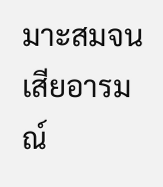มาะสมจนเสียอารมณ์